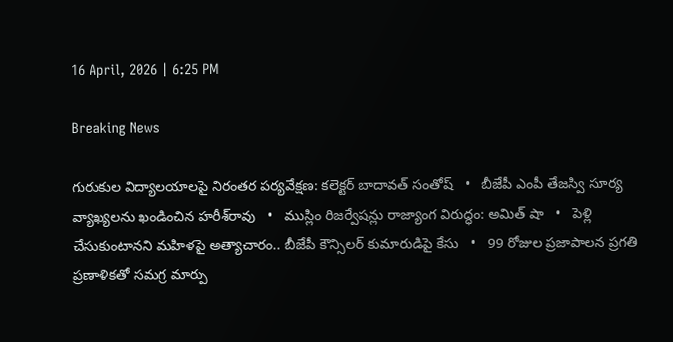16 April, 2026 | 6:25 PM

Breaking News

గురుకుల విద్యాలయాలపై నిరంతర పర్యవేక్షణ: కలెక్టర్ బాదావత్ సంతోష్   •   బీజేపీ ఎంపీ తేజస్వి సూర్య వ్యాఖ్యలను ఖండించిన హరీశ్‌రావు   •   ముస్లిం రిజర్వేషన్లు రాజ్యాంగ విరుద్ధం: అమిత్ షా   •   పెళ్లి చేసుకుంటానని మహిళపై అత్యాచారం.. బీజేపీ కౌన్సిలర్ కుమారుడిపై కేసు   •   99 రోజుల ప్రజాపాలన ప్రగతి ప్రణాళికతో సమగ్ర మార్పు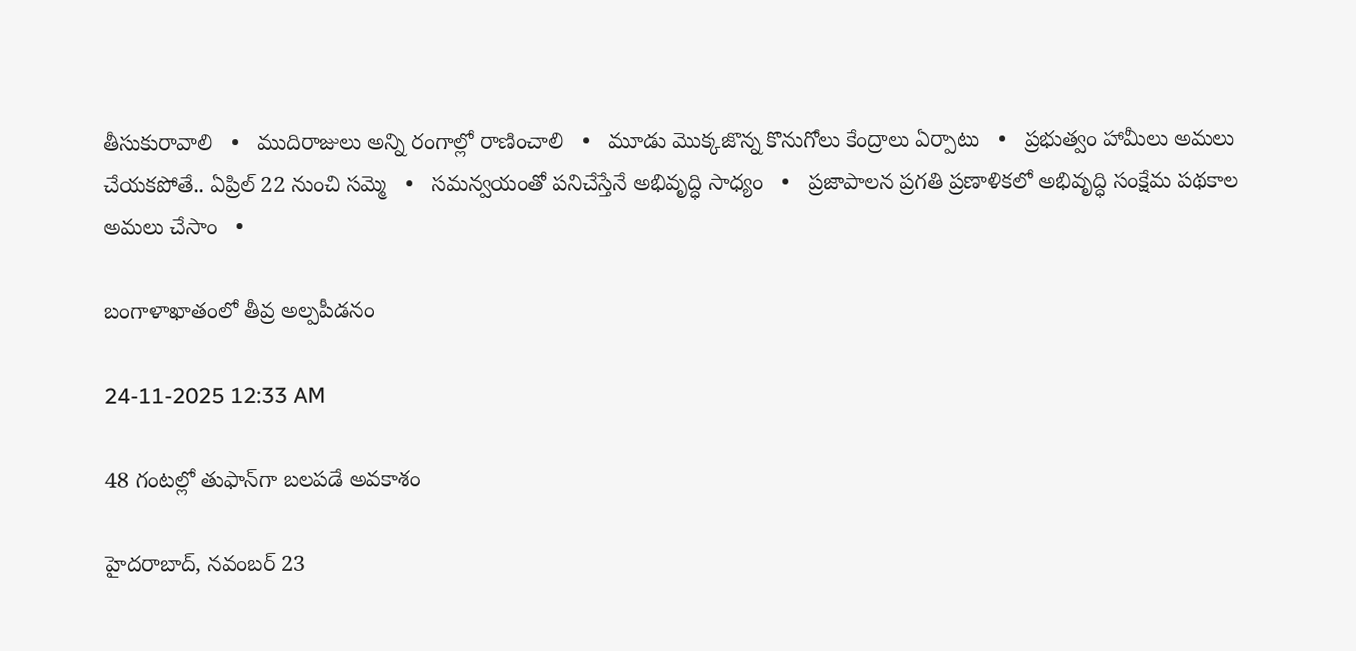తీసుకురావాలి   •   ముదిరాజులు అన్ని రంగాల్లో రాణించాలి   •   మూడు మొక్కజొన్న కొనుగోలు కేంద్రాలు ఏర్పాటు   •   ప్రభుత్వం హామీలు అమలు చేయకపోతే.. ఏప్రిల్ 22 నుంచి సమ్మె   •   సమన్వయంతో పనిచేస్తేనే అభివృద్ధి సాధ్యం   •   ప్రజాపాలన ప్రగతి ప్రణాళికలో అభివృద్ధి సంక్షేమ పథకాల అమలు చేసాం   •

బంగాళాఖాతంలో తీవ్ర అల్పపీడనం

24-11-2025 12:33 AM

48 గంటల్లో తుఫాన్‌గా బలపడే అవకాశం

హైదరాబాద్, నవంబర్ 23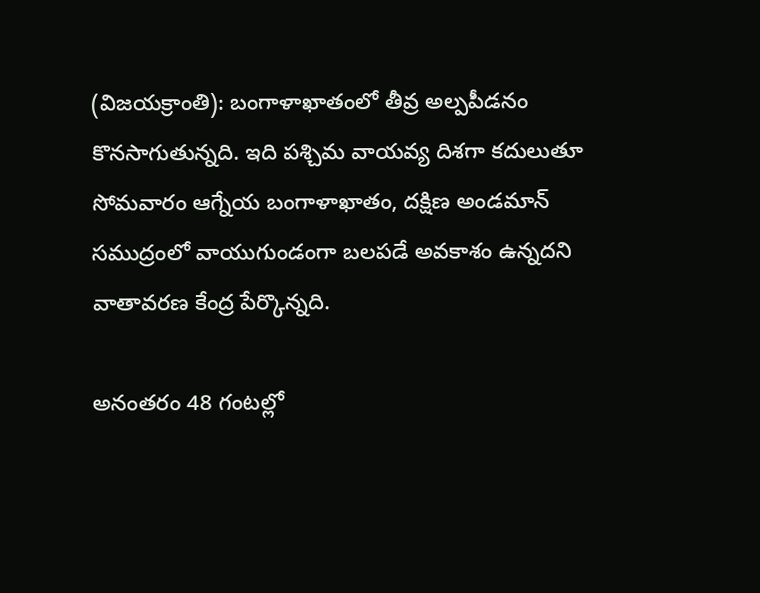(విజయక్రాంతి): బంగాళాఖాతంలో తీవ్ర అల్పపీడనం కొనసాగుతున్నది. ఇది పశ్చిమ వాయవ్య దిశగా కదులుతూ సోమవారం ఆగ్నేయ బంగాళాఖాతం, దక్షిణ అండమాన్ సముద్రంలో వాయుగుండంగా బలపడే అవకాశం ఉన్నదని వాతావరణ కేంద్ర పేర్కొన్నది.

అనంతరం 48 గంటల్లో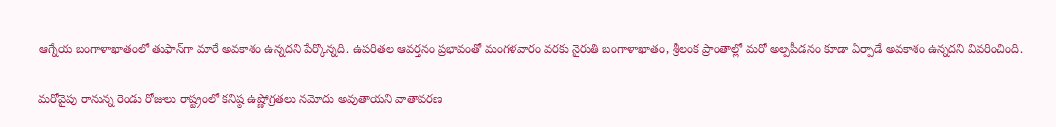ఆగ్నేయ బంగాళాఖాతంలో తుఫాన్‌గా మారే అవకాశం ఉన్నదని పేర్కొన్నది. ఉపరితల ఆవర్తనం ప్రభావంతో మంగళవారం వరకు నైరుతి బంగాళాఖాతం, శ్రీలంక ప్రాంతాల్లో మరో అల్పపీడనం కూడా ఏర్పాడే అవకాశం ఉన్నదని వివరించింది.

మరోవైపు రానున్న రెండు రోజులు రాష్ట్రంలో కనిష్ఠ ఉష్ణోగ్రతలు నమోదు అవుతాయని వాతావరణ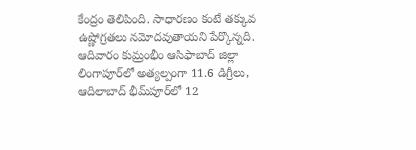కేంద్రం తెలిపింది. సాధారణం కంటే తక్కువ ఉష్ణోగ్రతలు నమోదవుతాయని పేర్కొన్నది. ఆదివారం కుమ్రంభీం ఆసిఫాబాద్ జిల్లా లింగాపూర్‌లో అత్యల్పంగా 11.6 డిగ్రీలు, ఆదిలాబాద్ భీమ్‌పూర్‌లో 12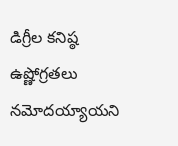డిగ్రీల కనిష్ఠ ఉష్ణోగ్రతలు నమోదయ్యాయని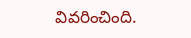వివరించింది.